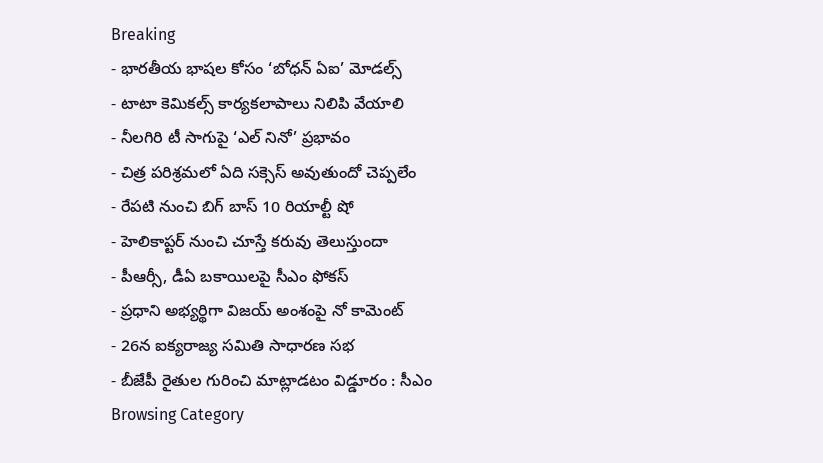Breaking
- భారతీయ భాషల కోసం ‘బోధన్ ఏఐ’ మోడల్స్
- టాటా కెమికల్స్ కార్యకలాపాలు నిలిపి వేయాలి
- నీలగిరి టీ సాగుపై ‘ఎల్ నినో’ ప్రభావం
- చిత్ర పరిశ్రమలో ఏది సక్సెస్ అవుతుందో చెప్పలేం
- రేపటి నుంచి బిగ్ బాస్ 10 రియాల్టీ షో
- హెలికాప్టర్ నుంచి చూస్తే కరువు తెలుస్తుందా
- పీఆర్సీ, డీఏ బకాయిలపై సీఎం ఫోకస్
- ప్రధాని అభ్యర్థిగా విజయ్ అంశంపై నో కామెంట్
- 26న ఐక్యరాజ్య సమితి సాధారణ సభ
- బీజేపీ రైతుల గురించి మాట్లాడటం విడ్డూరం : సీఎం
Browsing Category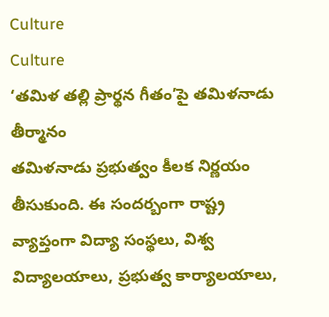Culture
Culture
‘తమిళ తల్లి ప్రార్థన గీతం’పై తమిళనాడు తీర్మానం
తమిళనాడు ప్రభుత్వం కీలక నిర్ణయం తీసుకుంది. ఈ సందర్బంగా రాష్ట్ర వ్యాప్తంగా విద్యా సంస్థలు, విశ్వ విద్యాలయాలు, ప్రభుత్వ కార్యాలయాలు,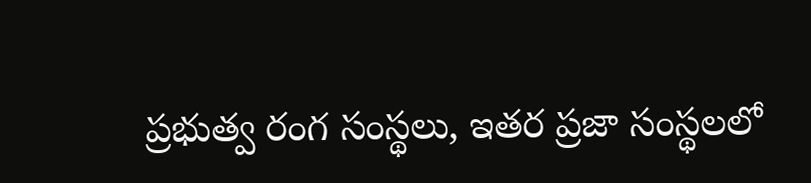ప్రభుత్వ రంగ సంస్థలు, ఇతర ప్రజా సంస్థలలో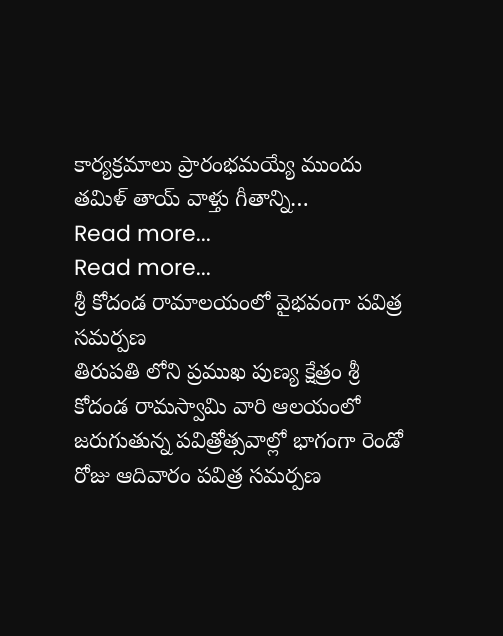కార్యక్రమాలు ప్రారంభమయ్యే ముందు తమిళ్ తాయ్ వాళ్తు గీతాన్ని…
Read more...
Read more...
శ్రీ కోదండ రామాలయంలో వైభవంగా పవిత్ర సమర్పణ
తిరుపతి లోని ప్రముఖ పుణ్య క్షేత్రం శ్రీ కోదండ రామస్వామి వారి ఆలయంలో జరుగుతున్న పవిత్రోత్సవాల్లో భాగంగా రెండో రోజు ఆదివారం పవిత్ర సమర్పణ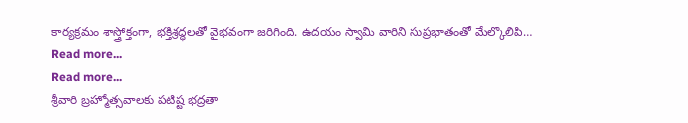కార్యక్రమం శాస్త్రోక్తంగా, భక్తిశ్రద్ధలతో వైభవంగా జరిగింది. ఉదయం స్వామి వారిని సుప్రభాతంతో మేల్కొలిపి…
Read more...
Read more...
శ్రీవారి బ్రహ్మోత్సవాలకు పటిష్ట భద్రతా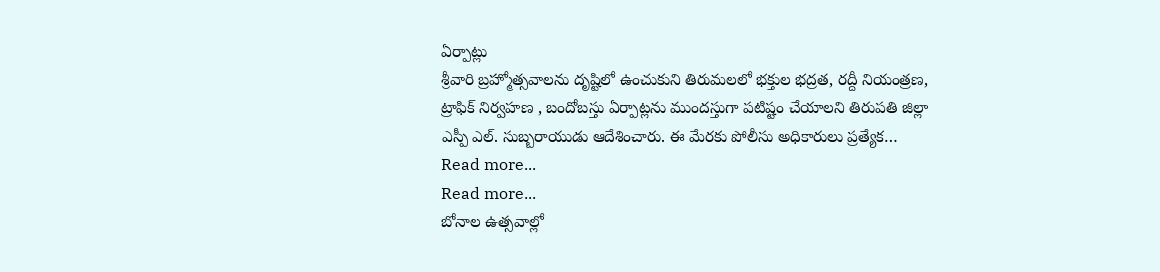ఏర్పాట్లు
శ్రీవారి బ్రహ్మోత్సవాలను దృష్టిలో ఉంచుకుని తిరుమలలో భక్తుల భద్రత, రద్దీ నియంత్రణ, ట్రాఫిక్ నిర్వహణ , బందోబస్తు ఏర్పాట్లను ముందస్తుగా పటిష్టం చేయాలని తిరుపతి జిల్లా ఎస్పీ ఎల్. సుబ్బరాయుడు ఆదేశించారు. ఈ మేరకు పోలీసు అధికారులు ప్రత్యేక…
Read more...
Read more...
బోనాల ఉత్సవాల్లో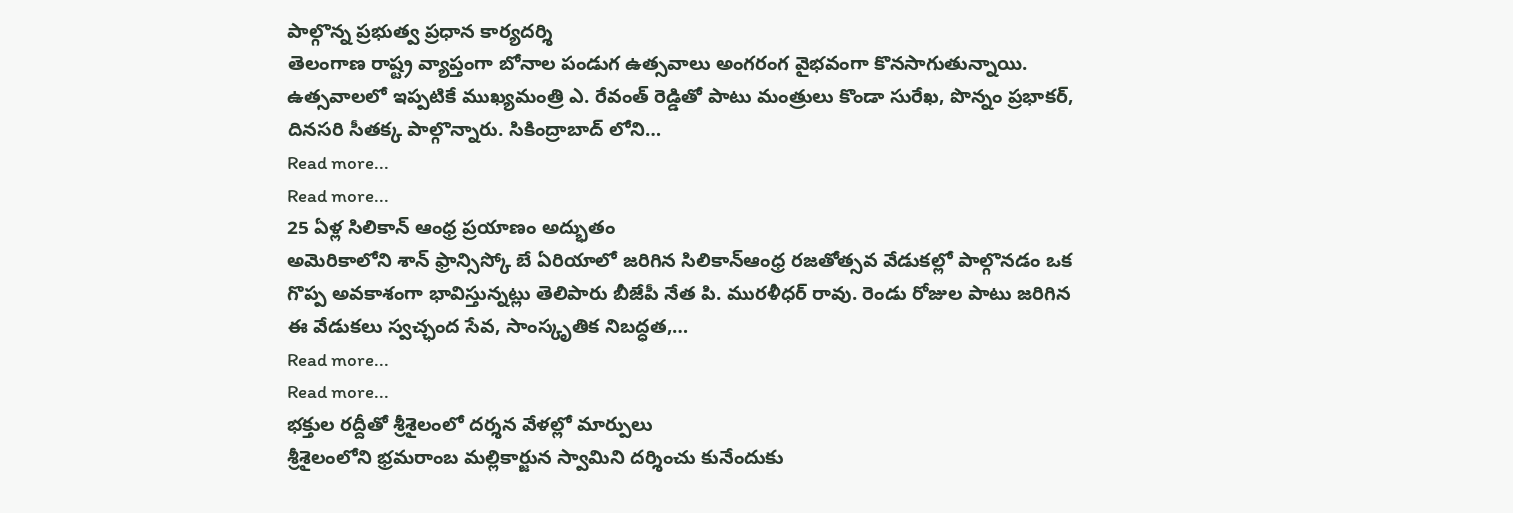పాల్గొన్న ప్రభుత్వ ప్రధాన కార్యదర్శి
తెలంగాణ రాష్ట్ర వ్యాప్తంగా బోనాల పండుగ ఉత్సవాలు అంగరంగ వైభవంగా కొనసాగుతున్నాయి. ఉత్సవాలలో ఇప్పటికే ముఖ్యమంత్రి ఎ. రేవంత్ రెడ్డితో పాటు మంత్రులు కొండా సురేఖ, పొన్నం ప్రభాకర్, దినసరి సీతక్క పాల్గొన్నారు. సికింద్రాబాద్ లోని…
Read more...
Read more...
25 ఏళ్ల సిలికాన్ ఆంధ్ర ప్రయాణం అద్భుతం
అమెరికాలోని శాన్ ఫ్రాన్సిస్కో బే ఏరియాలో జరిగిన సిలికాన్ఆంధ్ర రజతోత్సవ వేడుకల్లో పాల్గొనడం ఒక గొప్ప అవకాశంగా భావిస్తున్నట్లు తెలిపారు బీజేపీ నేత పి. మురళీధర్ రావు. రెండు రోజుల పాటు జరిగిన ఈ వేడుకలు స్వచ్ఛంద సేవ, సాంస్కృతిక నిబద్ధత,…
Read more...
Read more...
భక్తుల రద్దీతో శ్రీశైలంలో దర్శన వేళల్లో మార్పులు
శ్రీశైలంలోని భ్రమరాంబ మల్లికార్జున స్వామిని దర్శించు కునేందుకు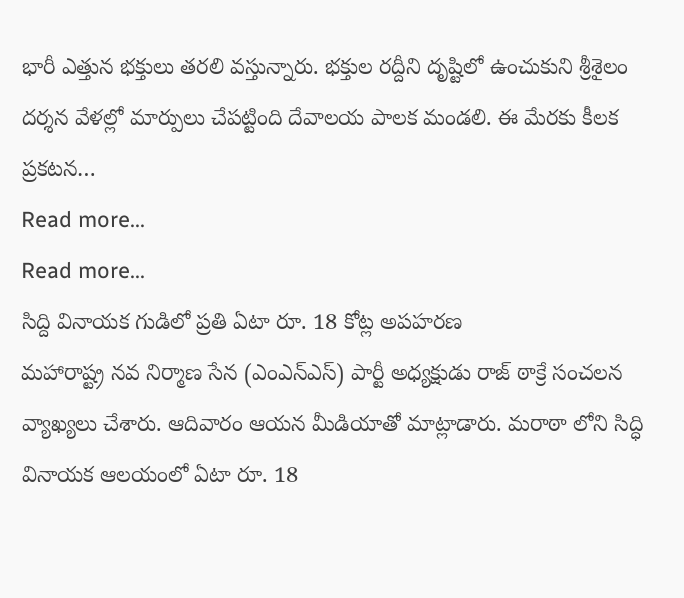భారీ ఎత్తున భక్తులు తరలి వస్తున్నారు. భక్తుల రద్దీని దృష్టిలో ఉంచుకుని శ్రీశైలం దర్శన వేళల్లో మార్పులు చేపట్టింది దేవాలయ పాలక మండలి. ఈ మేరకు కీలక ప్రకటన…
Read more...
Read more...
సిద్ది వినాయక గుడిలో ప్రతి ఏటా రూ. 18 కోట్ల అపహరణ
మహారాష్ట్ర నవ నిర్మాణ సేన (ఎంఎన్ఎస్) పార్టీ అధ్యక్షుడు రాజ్ ఠాక్రే సంచలన వ్యాఖ్యలు చేశారు. ఆదివారం ఆయన మీడియాతో మాట్లాడారు. మరాఠా లోని సిద్ధి వినాయక ఆలయంలో ఏటా రూ. 18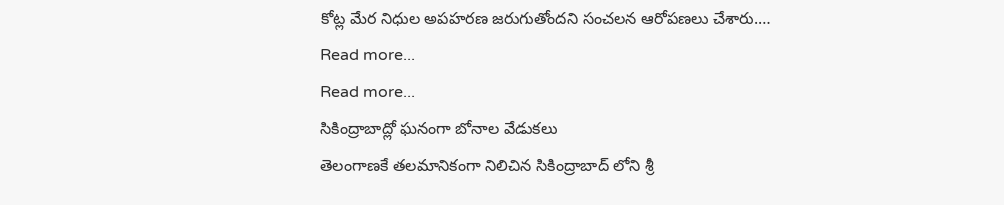కోట్ల మేర నిధుల అపహరణ జరుగుతోందని సంచలన ఆరోపణలు చేశారు.…
Read more...
Read more...
సికింద్రాబాద్లో ఘనంగా బోనాల వేడుకలు
తెలంగాణకే తలమానికంగా నిలిచిన సికింద్రాబాద్ లోని శ్రీ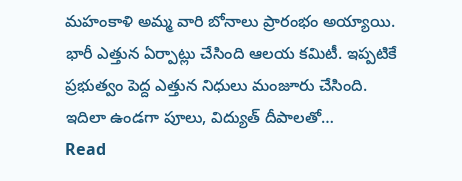మహంకాళి అమ్మ వారి బోనాలు ప్రారంభం అయ్యాయి. భారీ ఎత్తున ఏర్పాట్లు చేసింది ఆలయ కమిటీ. ఇప్పటికే ప్రభుత్వం పెద్ద ఎత్తున నిధులు మంజూరు చేసింది. ఇదిలా ఉండగా పూలు, విద్యుత్ దీపాలతో…
Read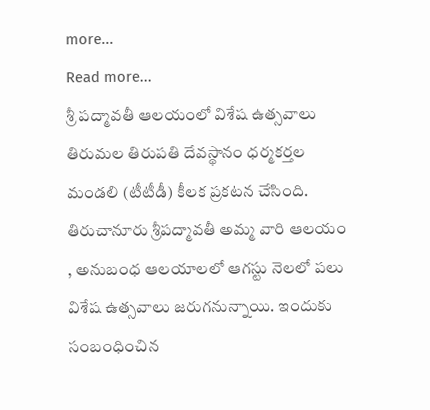more...
Read more...
శ్రీ పద్మావతీ ఆలయంలో విశేష ఉత్సవాలు
తిరుమల తిరుపతి దేవస్థానం ధర్మకర్తల మండలి (టీటీడీ) కీలక ప్రకటన చేసింది. తిరుచానూరు శ్రీపద్మావతీ అమ్మ వారి ఆలయం , అనుబంధ ఆలయాలలో ఆగస్టు నెలలో పలు విశేష ఉత్సవాలు జరుగనున్నాయి. ఇందుకు సంబంధించిన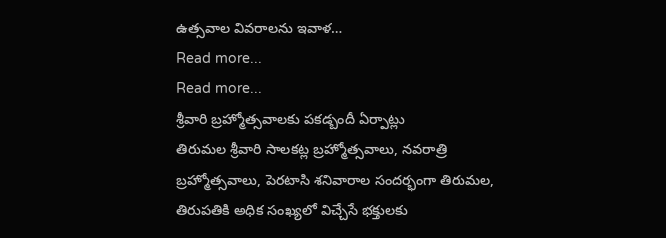ఉత్సవాల వివరాలను ఇవాళ…
Read more...
Read more...
శ్రీవారి బ్రహ్మోత్సవాలకు పకడ్బందీ ఏర్పాట్లు
తిరుమల శ్రీవారి సాలకట్ల బ్రహ్మోత్సవాలు, నవరాత్రి బ్రహ్మోత్సవాలు, పెరటాసి శనివారాల సందర్భంగా తిరుమల, తిరుపతికి అధిక సంఖ్యలో విచ్చేసే భక్తులకు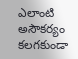ఎలాంటి అసౌకర్యం కలగకుండా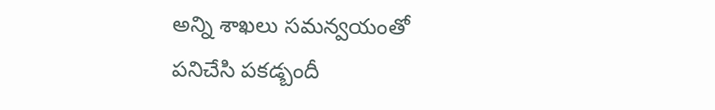అన్ని శాఖలు సమన్వయంతో పనిచేసి పకడ్బందీ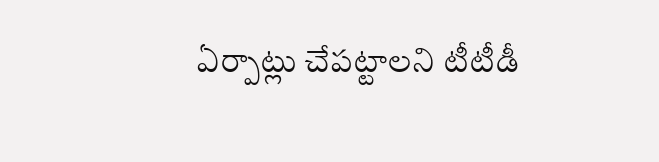ఏర్పాట్లు చేపట్టాలని టీటీడీ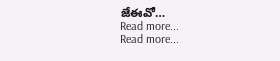జేఈవో…
Read more...
Read more...